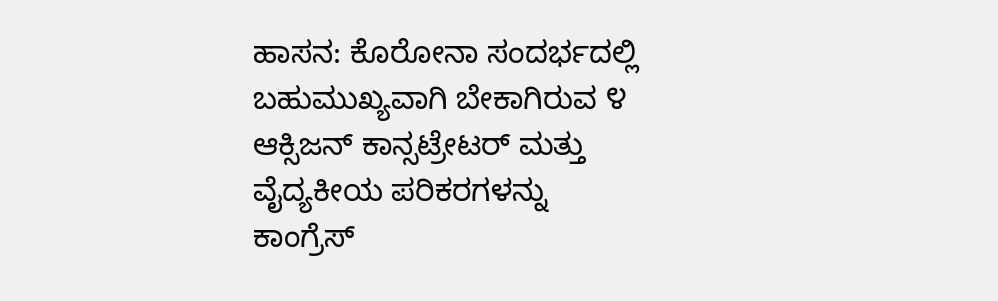ಹಾಸನ: ಕೊರೋನಾ ಸಂದರ್ಭದಲ್ಲಿ ಬಹುಮುಖ್ಯವಾಗಿ ಬೇಕಾಗಿರುವ ೪ ಆಕ್ಸಿಜನ್ ಕಾನ್ಸಟ್ರೇಟರ್ ಮತ್ತು ವೈದ್ಯಕೀಯ ಪರಿಕರಗಳನ್ನು ಕಾಂಗ್ರೆಸ್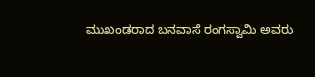ಮುಖಂಡರಾದ ಬನವಾಸೆ ರಂಗಸ್ವಾಮಿ ಅವರು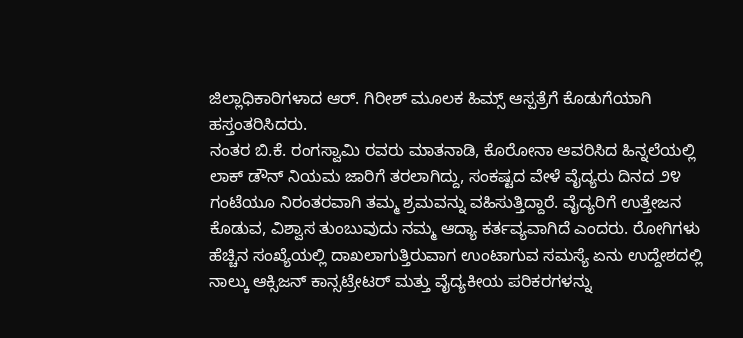ಜಿಲ್ಲಾಧಿಕಾರಿಗಳಾದ ಆರ್. ಗಿರೀಶ್ ಮೂಲಕ ಹಿಮ್ಸ್ ಆಸ್ಪತ್ರೆಗೆ ಕೊಡುಗೆಯಾಗಿ ಹಸ್ತಂತರಿಸಿದರು.
ನಂತರ ಬಿ.ಕೆ. ರಂಗಸ್ವಾಮಿ ರವರು ಮಾತನಾಡಿ, ಕೊರೋನಾ ಆವರಿಸಿದ ಹಿನ್ನಲೆಯಲ್ಲಿ ಲಾಕ್ ಡೌನ್ ನಿಯಮ ಜಾರಿಗೆ ತರಲಾಗಿದ್ದು, ಸಂಕಷ್ಟದ ವೇಳೆ ವೈದ್ಯರು ದಿನದ ೨೪ ಗಂಟೆಯೂ ನಿರಂತರವಾಗಿ ತಮ್ಮ ಶ್ರಮವನ್ನು ವಹಿಸುತ್ತಿದ್ದಾರೆ. ವೈದ್ಯರಿಗೆ ಉತ್ತೇಜನ ಕೊಡುವ, ವಿಶ್ವಾಸ ತುಂಬುವುದು ನಮ್ಮ ಆದ್ಯಾ ಕರ್ತವ್ಯವಾಗಿದೆ ಎಂದರು. ರೋಗಿಗಳು ಹೆಚ್ಚಿನ ಸಂಖ್ಯೆಯಲ್ಲಿ ದಾಖಲಾಗುತ್ತಿರುವಾಗ ಉಂಟಾಗುವ ಸಮಸ್ಯೆ ಏನು ಉದ್ದೇಶದಲ್ಲಿ ನಾಲ್ಕು ಆಕ್ಸಿಜನ್ ಕಾನ್ಸಟ್ರೇಟರ್ ಮತ್ತು ವೈದ್ಯಕೀಯ ಪರಿಕರಗಳನ್ನು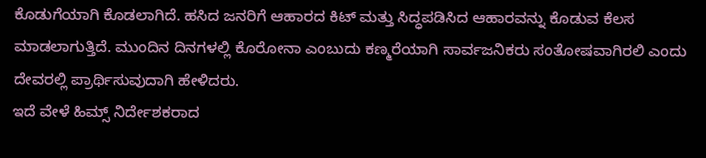ಕೊಡುಗೆಯಾಗಿ ಕೊಡಲಾಗಿದೆ. ಹಸಿದ ಜನರಿಗೆ ಆಹಾರದ ಕಿಟ್ ಮತ್ತು ಸಿದ್ಧಪಡಿಸಿದ ಆಹಾರವನ್ನು ಕೊಡುವ ಕೆಲಸ ಮಾಡಲಾಗುತ್ತಿದೆ. ಮುಂದಿನ ದಿನಗಳಲ್ಲಿ ಕೊರೋನಾ ಎಂಬುದು ಕಣ್ಮರೆಯಾಗಿ ಸಾರ್ವಜನಿಕರು ಸಂತೋಷವಾಗಿರಲಿ ಎಂದು ದೇವರಲ್ಲಿ ಪ್ರಾರ್ಥಿಸುವುದಾಗಿ ಹೇಳಿದರು.
ಇದೆ ವೇಳೆ ಹಿಮ್ಸ್ ನಿರ್ದೇಶಕರಾದ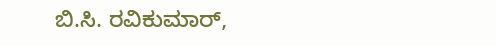ಬಿ.ಸಿ. ರವಿಕುಮಾರ್,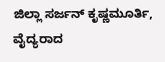ಜಿಲ್ಲಾ ಸರ್ಜನ್ ಕೃಷ್ಣಮೂರ್ತಿ, ವೈದ್ಯರಾದ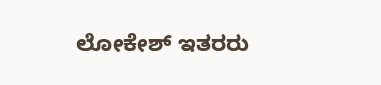ಲೋಕೇಶ್ ಇತರರು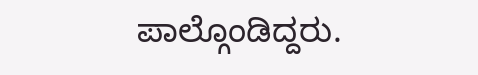ಪಾಲ್ಗೊಂಡಿದ್ದರು.